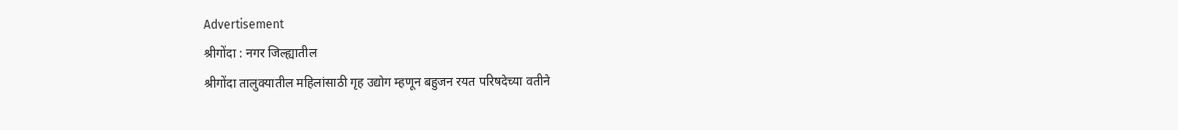Advertisement
श्रीगोंदा : नगर जिल्ह्यातील
श्रीगोंदा तालुक्यातील महिलांसाठी गृह उद्योग म्हणून बहुजन रयत परिषदेच्या वतीने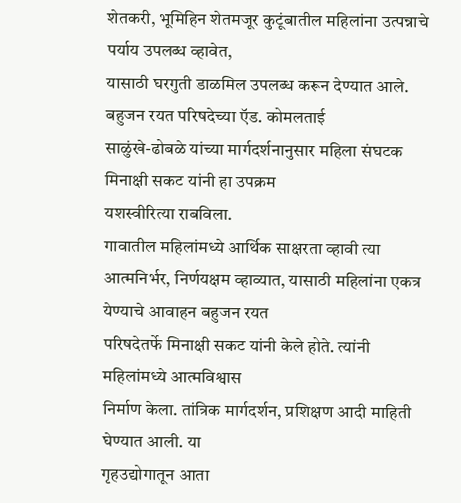शेतकरी, भूमिहिन शेतमजूर कुटूंबातील महिलांना उत्पन्नाचे पर्याय उपलब्ध व्हावेत,
यासाठी घरगुती डाळमिल उपलब्ध करून देण्यात आले. बहुजन रयत परिषदेच्या ऍड. कोमलताई
साळुंखे-ढोबळे यांच्या मार्गदर्शनानुसार महिला संघटक मिनाक्षी सकट यांनी हा उपक्रम
यशस्वीरित्या राबविला.
गावातील महिलांमध्ये आर्थिक साक्षरता व्हावी त्या
आत्मनिर्भर, निर्णयक्षम व्हाव्यात, यासाठी महिलांना एकत्र येण्याचे आवाहन बहुजन रयत
परिषदेतर्फे मिनाक्षी सकट यांनी केले होते. त्यांनी महिलांमध्ये आत्मविश्वास
निर्माण केला. तांत्रिक मार्गदर्शन, प्रशिक्षण आदी माहिती घेण्यात आली. या
गृहउद्योगातून आता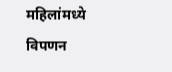महिलांमध्ये विपणन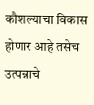कौशल्याचा विकास होणार आहे तसेच उत्पन्नाचे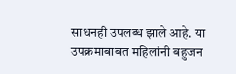साधनही उपलब्ध झाले आहे. या उपक्रमाबाबत महिलांनी बहुजन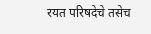रयत परिषदेचे तसेच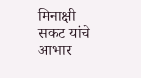मिनाक्षी
सकट यांचे आभार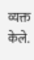व्यक्त केले.